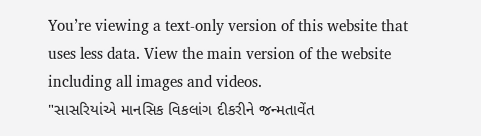You’re viewing a text-only version of this website that uses less data. View the main version of the website including all images and videos.
"સાસરિયાંએ માનસિક વિકલાંગ દીકરીને જન્મતાવેંત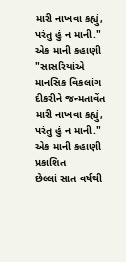મારી નાખવા કહ્યું, પરંતુ હું ન માની." એક માની કહાણી
"સાસરિયાંએ માનસિક વિકલાંગ દીકરીને જન્મતાવેંત મારી નાખવા કહ્યું, પરંતુ હું ન માની." એક માની કહાણી
પ્રકાશિત
છેલ્લાં સાત વર્ષથી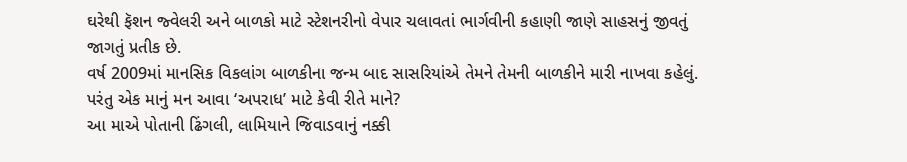ઘરેથી ફૅશન જ્વેલરી અને બાળકો માટે સ્ટેશનરીનો વેપાર ચલાવતાં ભાર્ગવીની કહાણી જાણે સાહસનું જીવતું જાગતું પ્રતીક છે.
વર્ષ 2009માં માનસિક વિકલાંગ બાળકીના જન્મ બાદ સાસરિયાંએ તેમને તેમની બાળકીને મારી નાખવા કહેલું. પરંતુ એક માનું મન આવા ‘અપરાધ’ માટે કેવી રીતે માને?
આ માએ પોતાની ઢિંગલી, લામિયાને જિવાડવાનું નક્કી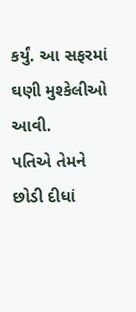કર્યું. આ સફરમાં ઘણી મુશ્કેલીઓ આવી.
પતિએ તેમને છોડી દીધાં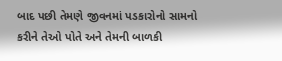બાદ પછી તેમણે જીવનમાં પડકારોનો સામનો કરીને તેઓ પોતે અને તેમની બાળકી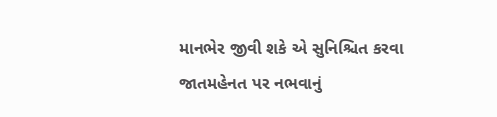માનભેર જીવી શકે એ સુનિશ્ચિત કરવા જાતમહેનત પર નભવાનું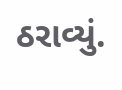ઠરાવ્યું.